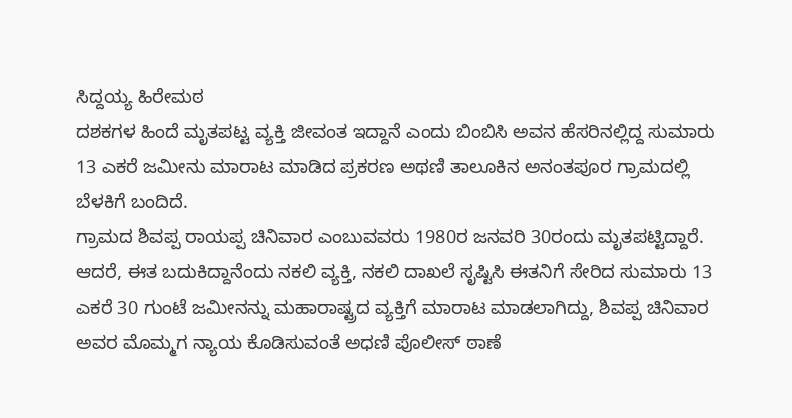ಸಿದ್ದಯ್ಯ ಹಿರೇಮಠ
ದಶಕಗಳ ಹಿಂದೆ ಮೃತಪಟ್ಟ ವ್ಯಕ್ತಿ ಜೀವಂತ ಇದ್ದಾನೆ ಎಂದು ಬಿಂಬಿಸಿ ಅವನ ಹೆಸರಿನಲ್ಲಿದ್ದ ಸುಮಾರು 13 ಎಕರೆ ಜಮೀನು ಮಾರಾಟ ಮಾಡಿದ ಪ್ರಕರಣ ಅಥಣಿ ತಾಲೂಕಿನ ಅನಂತಪೂರ ಗ್ರಾಮದಲ್ಲಿ ಬೆಳಕಿಗೆ ಬಂದಿದೆ.
ಗ್ರಾಮದ ಶಿವಪ್ಪ ರಾಯಪ್ಪ ಚಿನಿವಾರ ಎಂಬುವವರು 1980ರ ಜನವರಿ 30ರಂದು ಮೃತಪಟ್ಟಿದ್ದಾರೆ. ಆದರೆ, ಈತ ಬದುಕಿದ್ದಾನೆಂದು ನಕಲಿ ವ್ಯಕ್ತಿ, ನಕಲಿ ದಾಖಲೆ ಸೃಷ್ಟಿಸಿ ಈತನಿಗೆ ಸೇರಿದ ಸುಮಾರು 13 ಎಕರೆ 30 ಗುಂಟೆ ಜಮೀನನ್ನು ಮಹಾರಾಷ್ಟ್ರದ ವ್ಯಕ್ತಿಗೆ ಮಾರಾಟ ಮಾಡಲಾಗಿದ್ದು, ಶಿವಪ್ಪ ಚಿನಿವಾರ ಅವರ ಮೊಮ್ಮಗ ನ್ಯಾಯ ಕೊಡಿಸುವಂತೆ ಅಧಣಿ ಪೊಲೀಸ್ ಠಾಣೆ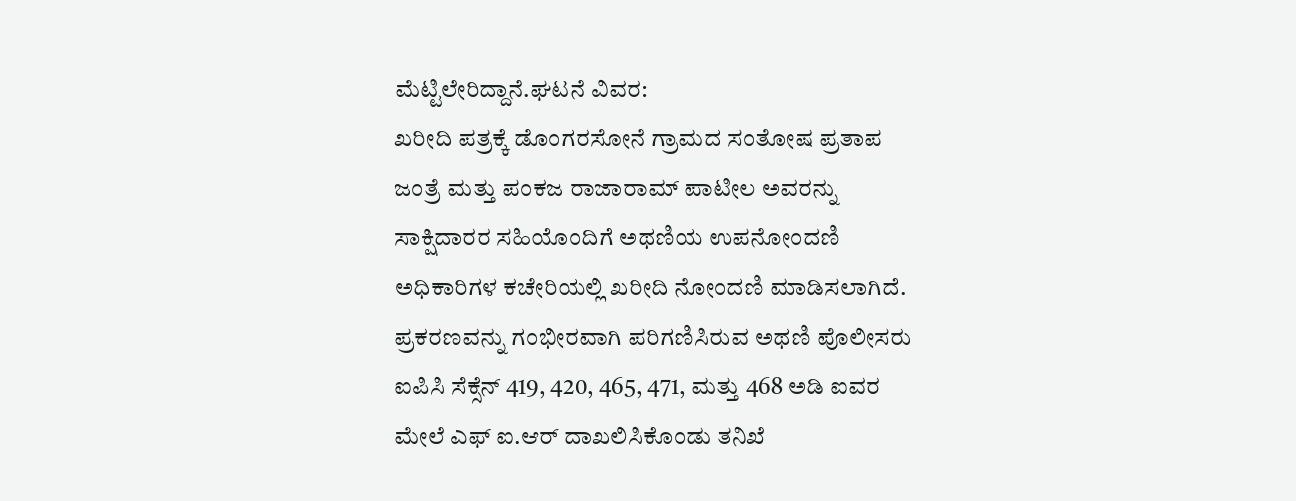ಮೆಟ್ಟಿಲೇರಿದ್ದಾನೆ.ಘಟನೆ ವಿವರ:
ಖರೀದಿ ಪತ್ರಕ್ಕೆ ಡೊಂಗರಸೋನೆ ಗ್ರಾಮದ ಸಂತೋಷ ಪ್ರತಾಪ ಜಂತ್ರೆ ಮತ್ತು ಪಂಕಜ ರಾಜಾರಾಮ್ ಪಾಟೀಲ ಅವರನ್ನು ಸಾಕ್ಷಿದಾರರ ಸಹಿಯೊಂದಿಗೆ ಅಥಣಿಯ ಉಪನೋಂದಣಿ ಅಧಿಕಾರಿಗಳ ಕಚೇರಿಯಲ್ಲಿ ಖರೀದಿ ನೋಂದಣಿ ಮಾಡಿಸಲಾಗಿದೆ.
ಪ್ರಕರಣವನ್ನು ಗಂಭೀರವಾಗಿ ಪರಿಗಣಿಸಿರುವ ಅಥಣಿ ಪೊಲೀಸರು ಐಪಿಸಿ ಸೆಕ್ಸೆನ್ 419, 420, 465, 471, ಮತ್ತು 468 ಅಡಿ ಐವರ ಮೇಲೆ ಎಫ್ ಐ.ಆರ್ ದಾಖಲಿಸಿಕೊಂಡು ತನಿಖೆ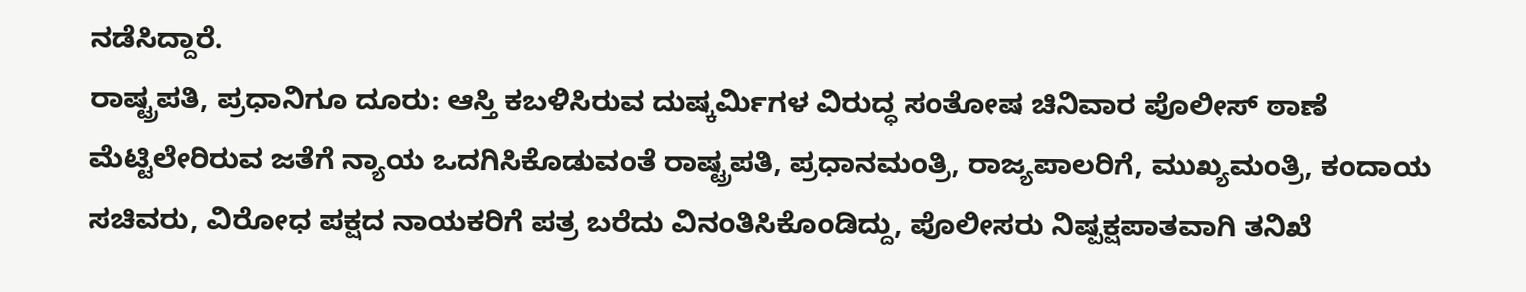ನಡೆಸಿದ್ದಾರೆ.
ರಾಷ್ಟ್ರಪತಿ, ಪ್ರಧಾನಿಗೂ ದೂರು: ಆಸ್ತಿ ಕಬಳಿಸಿರುವ ದುಷ್ಕರ್ಮಿಗಳ ವಿರುದ್ಧ ಸಂತೋಷ ಚಿನಿವಾರ ಪೊಲೀಸ್ ಠಾಣೆ ಮೆಟ್ಟಿಲೇರಿರುವ ಜತೆಗೆ ನ್ಯಾಯ ಒದಗಿಸಿಕೊಡುವಂತೆ ರಾಷ್ಟ್ರಪತಿ, ಪ್ರಧಾನಮಂತ್ರಿ, ರಾಜ್ಯಪಾಲರಿಗೆ, ಮುಖ್ಯಮಂತ್ರಿ, ಕಂದಾಯ ಸಚಿವರು, ವಿರೋಧ ಪಕ್ಷದ ನಾಯಕರಿಗೆ ಪತ್ರ ಬರೆದು ವಿನಂತಿಸಿಕೊಂಡಿದ್ದು, ಪೊಲೀಸರು ನಿಷ್ಪಕ್ಷಪಾತವಾಗಿ ತನಿಖೆ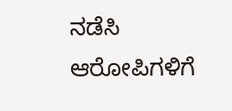ನಡೆಸಿ ಆರೋಪಿಗಳಿಗೆ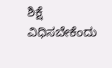ಶಿಕ್ಷೆ ವಿಧಿಸಬೇಕೆಂದು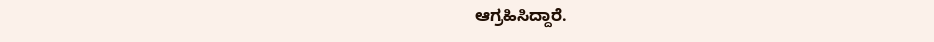ಆಗ್ರಹಿಸಿದ್ದಾರೆ.